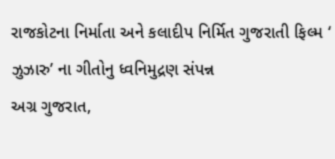રાજકોટના નિર્માતા અને કલાદીપ નિર્મિત ગુજરાતી ફિલ્મ ‘ ઝુઝારુ’ ના ગીતોનુ ધ્વનિમુદ્રણ સંપન્ન
અગ્ર ગુજરાત,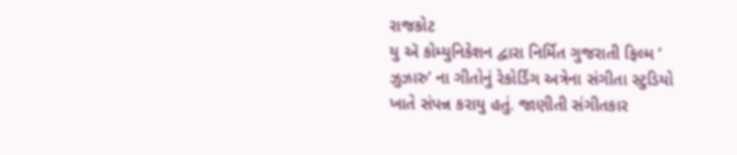રાજકોટ
યુ ઍ કોમ્યુનિકેશન દ્વારા નિર્મિત ગુજરાતી ફિલ્મ ‘ ઝુઝારુ’ ના ગીતોનું રેકોર્ડિંગ અત્રેના સંગીતા સ્ટુડિયો ખાતે સંપન્ન કરાયુ હતું. જાણીતી સંગીતકાર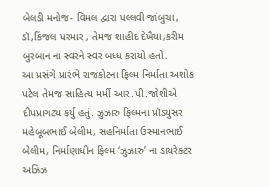બેલડી મનોજ- વિમલ દ્વારા પલ્લવી જાંબુચા, ડૉ,કિંજલ પરમાર , તેમજ શાહીદ દેખૈયા,કરીમ બુરબાન ના સ્વરને સ્વર બધ્ધ કરાયો હતો.
આ પ્રસંગે પ્રારંભે રાજકોટના ફિલ્મ નિર્માતા અશોક પટેલ તેમજ સાહિત્ય મર્મી આર.પી.જોશીએ દીપપ્રાગટ્ય કર્યુ હતું. ઝુઝારુ ફિલ્મના પ્રૉડયુસર મહેબૂબભાઈ બેલીમ, સહનિર્માતા ઉસ્માનભાઈ બેલીમ, નિર્માણાધીન ફિલ્મ ‘ઝુઝારુ’ ના ડાયરેક્ટર અઝિઝ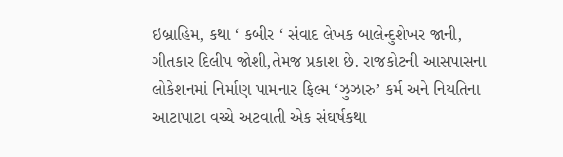ઇબ્રાહિમ, કથા ‘ કબીર ‘ સંવાદ લેખક બાલેન્દુશેખર જાની, ગીતકાર દિલીપ જોશી,તેમજ પ્રકાશ છે. રાજકોટની આસપાસના લોકેશનમાં નિર્માણ પામનાર ફિલ્મ ‘ઝુઝારુ’ કર્મ અને નિયતિના આટાપાટા વચ્ચે અટવાતી એક સંઘર્ષકથા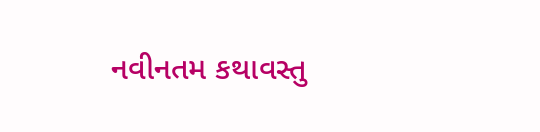નવીનતમ કથાવસ્તુ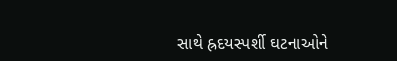સાથે હ્રદયસ્પર્શી ઘટનાઓને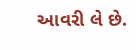આવરી લે છે.